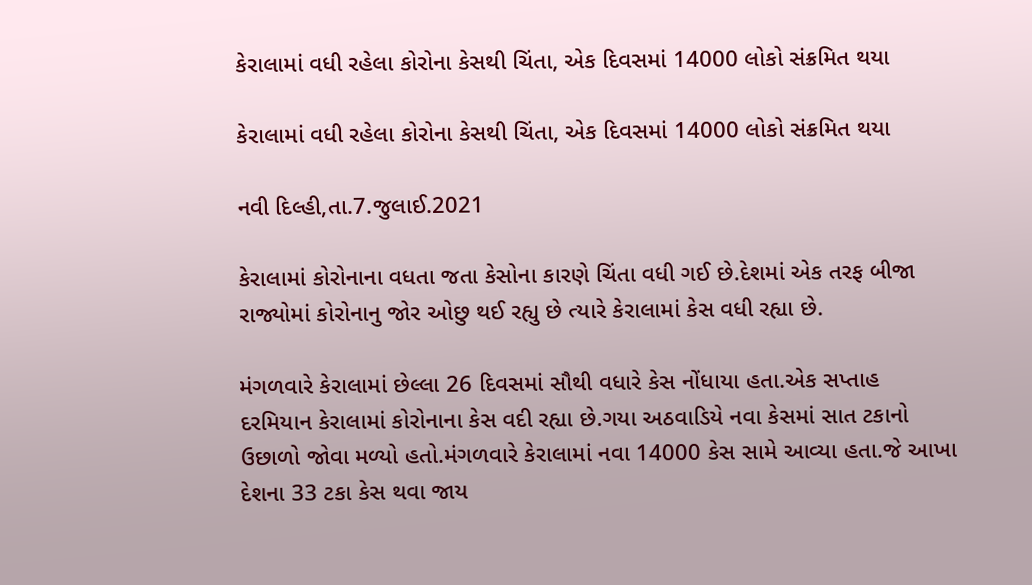કેરાલામાં વધી રહેલા કોરોના કેસથી ચિંતા, એક દિવસમાં 14000 લોકો સંક્રમિત થયા

કેરાલામાં વધી રહેલા કોરોના કેસથી ચિંતા, એક દિવસમાં 14000 લોકો સંક્રમિત થયા

નવી દિલ્હી,તા.7.જુલાઈ.2021

કેરાલામાં કોરોનાના વધતા જતા કેસોના કારણે ચિંતા વધી ગઈ છે.દેશમાં એક તરફ બીજા રાજ્યોમાં કોરોનાનુ જોર ઓછુ થઈ રહ્યુ છે ત્યારે કેરાલામાં કેસ વધી રહ્યા છે.

મંગળવારે કેરાલામાં છેલ્લા 26 દિવસમાં સૌથી વધારે કેસ નોંધાયા હતા.એક સપ્તાહ દરમિયાન કેરાલામાં કોરોનાના કેસ વદી રહ્યા છે.ગયા અઠવાડિયે નવા કેસમાં સાત ટકાનો ઉછાળો જોવા મળ્યો હતો.મંગળવારે કેરાલામાં નવા 14000 કેસ સામે આવ્યા હતા.જે આખા દેશના 33 ટકા કેસ થવા જાય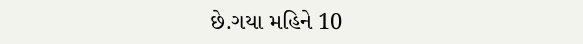છે.ગયા મહિને 10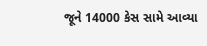જૂને 14000 કેસ સામે આવ્યા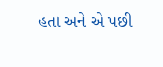હતા અને એ પછી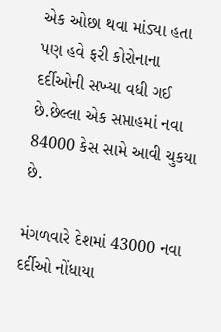એક ઓછા થવા માંડ્યા હતા પણ હવે ફરી કોરોનાના દર્દીઓની સખ્યા વધી ગઈ છે.છેલ્લા એક સપ્તાહમાં નવા 84000 કેસ સામે આવી ચુકયા છે.

મંગળવારે દેશમાં 43000 નવા દર્દીઓ નોંધાયા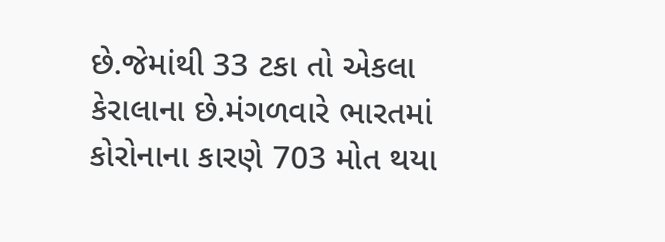છે.જેમાંથી 33 ટકા તો એકલા કેરાલાના છે.મંગળવારે ભારતમાં કોરોનાના કારણે 703 મોત થયા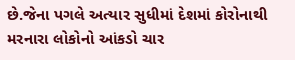છે.જેના પગલે અત્યાર સુધીમાં દેશમાં કોરોનાથી મરનારા લોકોનો આંકડો ચાર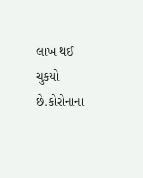લાખ થઈ ચુકયો છે.કોરોનાના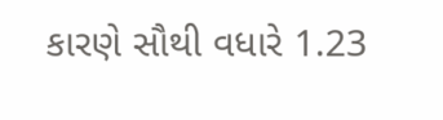કારણે સૌથી વધારે 1.23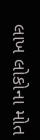લાખ લોકોના મોત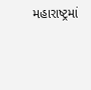મહારાષ્ટ્રમાં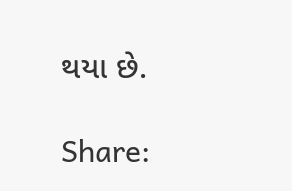થયા છે.

Share: